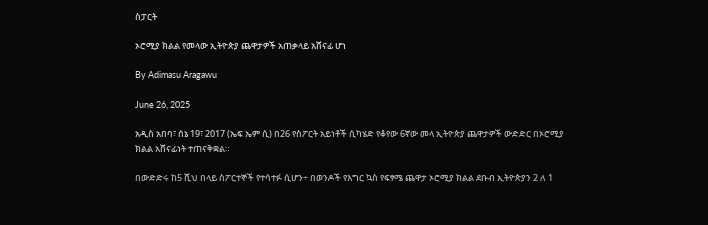ስፓርት

ኦሮሚያ ክልል የመላው ኢትዮጵያ ጨዋታዎች አጠቃላይ አሸናፊ ሆነ

By Adimasu Aragawu

June 26, 2025

አዲስ አበባ፣ ሰኔ 19፣ 2017 (ኤፍ ኤም ሲ) በ26 የስፖርት አይነቶች ሲካሄድ የቆየው 6ኛው መላ ኢትዮጵያ ጨዋታዎች ውድድር በኦሮሚያ ክልል አሸናፊነት ተጠናቅቋል።

በውድድሩ ከ5 ሺህ በላይ ስፖርተኞች የተሳተፉ ሲሆን÷ በወንዶች የእግር ኳስ የፍፃሜ ጨዋታ ኦሮሚያ ክልል ደቡብ ኢትዮጵያን 2 ለ 1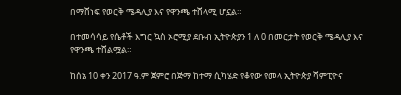በማሸነፍ የወርቅ ሜዳሊያ እና የዋንጫ ተሸላሚ ሆኗል።

በተመሳሳይ የሴቶች እግር ኳስ ኦሮሚያ ደቡብ ኢትዮጵያን 1 ለ 0 በመርታት የወርቅ ሜዳሊያ እና የዋንጫ ተሸልሟል።

ከሰኔ 10 ቀን 2017 ዓ.ም ጀምሮ በጅማ ከተማ ሲካሄድ የቆየው የመላ ኢትዮጵያ ሻምፒዮና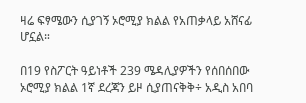ዛሬ ፍፃሜውን ሲያገኝ ኦሮሚያ ክልል የአጠቃላይ አሸናፊ ሆኗል።

በ19 የስፖርት ዓይነቶች 239 ሜዳሊያዎችን የሰበሰበው ኦሮሚያ ክልል 1ኛ ደረጃን ይዞ ሲያጠናቅቅ÷ አዲስ አበባ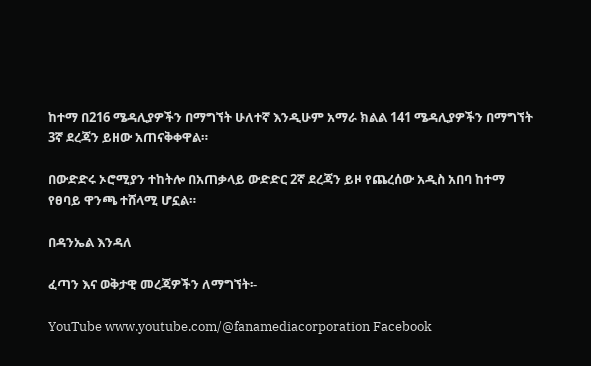ከተማ በ216 ሜዳሊያዎችን በማግኘት ሁለተኛ እንዲሁም አማራ ክልል 141 ሜዳሊያዎችን በማግኘት 3ኛ ደረጃን ይዘው አጠናቅቀዋል።

በውድድሩ ኦሮሚያን ተከትሎ በአጠቃላይ ውድድር 2ኛ ደረጃን ይዞ የጨረሰው አዲስ አበባ ከተማ የፀባይ ዋንጫ ተሸላሚ ሆኗል።

በዳንኤል እንዳለ

ፈጣን እና ወቅታዊ መረጃዎችን ለማግኘት፡-

YouTube www.youtube.com/@fanamediacorporation Facebook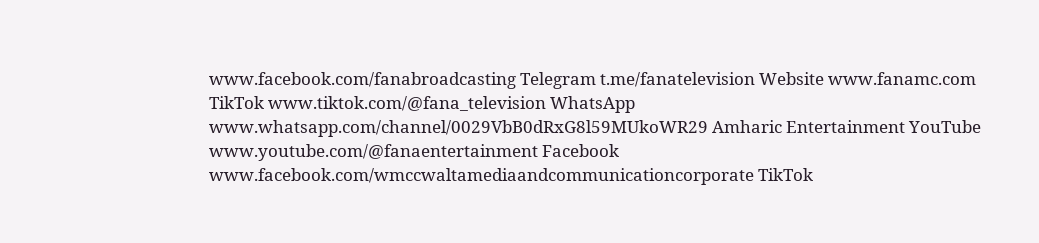www.facebook.com/fanabroadcasting Telegram t.me/fanatelevision Website www.fanamc.com TikTok www.tiktok.com/@fana_television WhatsApp www.whatsapp.com/channel/0029VbB0dRxG8l59MUkoWR29 Amharic Entertainment YouTube www.youtube.com/@fanaentertainment Facebook www.facebook.com/wmccwaltamediaandcommunicationcorporate TikTok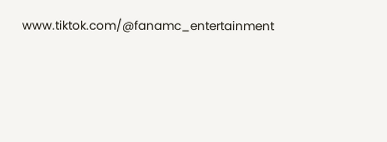www.tiktok.com/@fanamc_entertainment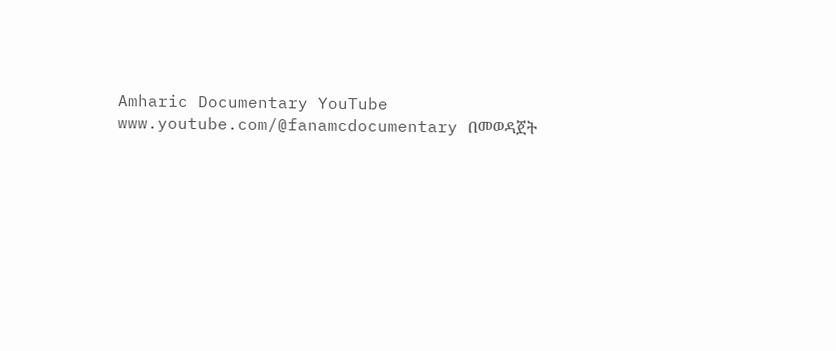Amharic Documentary YouTube www.youtube.com/@fanamcdocumentary በመወዳጀት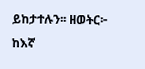ይከታተሉን፡፡ ዘወትር፦ ከእኛ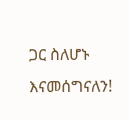ጋር ስለሆኑ እናመሰግናለን!